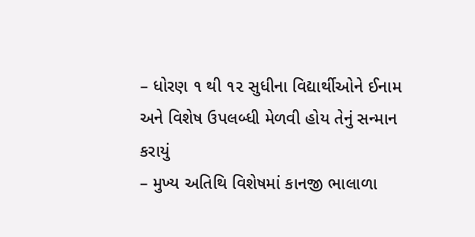– ધોરણ ૧ થી ૧૨ સુધીના વિદ્યાર્થીઓને ઈનામ અને વિશેષ ઉપલબ્ધી મેળવી હોય તેનું સન્માન કરાયું
– મુખ્ય અતિથિ વિશેષમાં કાનજી ભાલાળા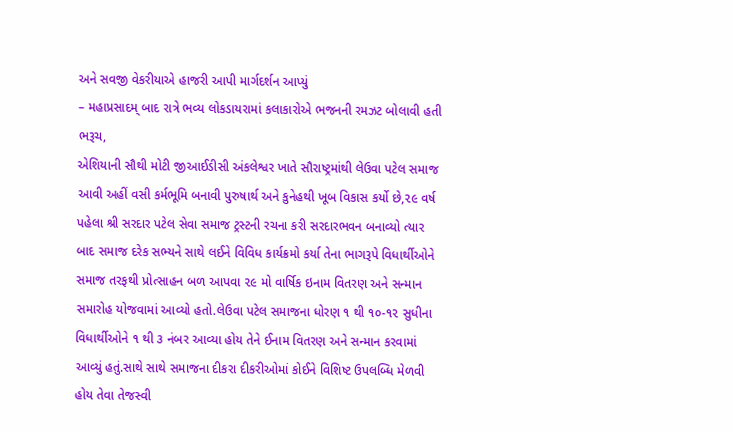અને સવજી વેકરીયાએ હાજરી આપી માર્ગદર્શન આપ્યું
– મહાપ્રસાદમ્ બાદ રાત્રે ભવ્ય લોકડાયરામાં કલાકારોએ ભજનની રમઝટ બોલાવી હતી
ભરૂચ,
એશિયાની સૌથી મોટી જીઆઈડીસી અંકલેશ્વર ખાતે સૌરાષ્ટ્રમાંથી લેઉવા પટેલ સમાજ આવી અહીં વસી કર્મભૂમિ બનાવી પુરુષાર્થ અને કુનેહથી ખૂબ વિકાસ કર્યો છે,૨૯ વર્ષ પહેલા શ્રી સરદાર પટેલ સેવા સમાજ ટ્રસ્ટની રચના કરી સરદારભવન બનાવ્યો ત્યાર બાદ સમાજ દરેક સભ્યને સાથે લઈને વિવિધ કાર્યક્રમો કર્યા તેના ભાગરૂપે વિધાર્થીઓને સમાજ તરફથી પ્રોત્સાહન બળ આપવા ૨૯ મો વાર્ષિક ઇનામ વિતરણ અને સન્માન સમારોહ યોજવામાં આવ્યો હતો.લેઉવા પટેલ સમાજના ધોરણ ૧ થી ૧૦-૧૨ સુધીના વિધાર્થીઓને ૧ થી ૩ નંબર આવ્યા હોય તેને ઈનામ વિતરણ અને સન્માન કરવામાં આવ્યું હતું.સાથે સાથે સમાજના દીકરા દીકરીઓમાં કોઈને વિશિષ્ટ ઉપલબ્ધિ મેળવી હોય તેવા તેજસ્વી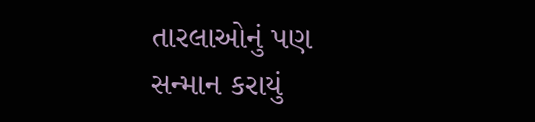તારલાઓનું પણ સન્માન કરાયું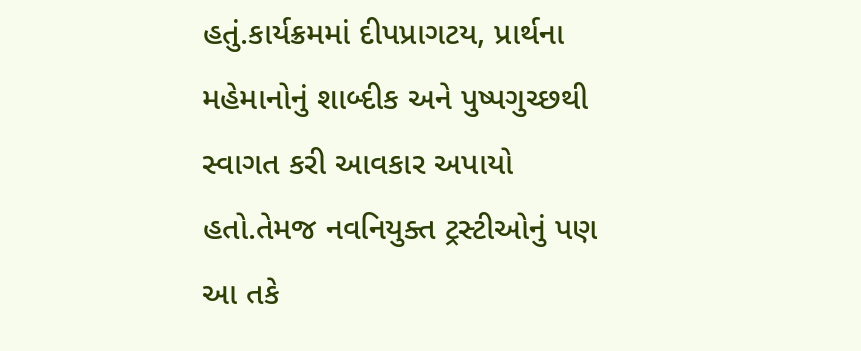હતું.કાર્યક્રમમાં દીપપ્રાગટય, પ્રાર્થના મહેમાનોનું શાબ્દીક અને પુષ્પગુચ્છથી સ્વાગત કરી આવકાર અપાયો હતો.તેમજ નવનિયુક્ત ટ્રસ્ટીઓનું પણ આ તકે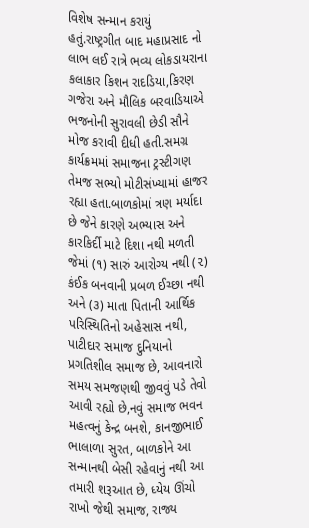વિશેષ સન્માન કરાયું હતું.રાષ્ટ્રગીત બાદ મહાપ્રસાદ નો લાભ લઈ રાત્રે ભવ્ય લોકડાયરાના કલાકાર કિશન રાદડિયા,કિરણ ગજેરા અને મૌલિક બરવાડિયાએ ભજનોની સુરાવલી છેડી સૌને મોજ કરાવી દીધી હતી.સમગ્ર કાર્યક્રમમાં સમાજના ટ્રસ્ટીગણ તેમજ સભ્યો મોટીસંખ્યામાં હાજર રહ્યા હતા.બાળકોમાં ત્રણ મર્યાદા છે જેને કારણે અભ્યાસ અને કારકિર્દી માટે દિશા નથી મળતી જેમાં (૧) સારું આરોગ્ય નથી (૨) કંઈક બનવાની પ્રબળ ઈચ્છા નથી અને (૩) માતા પિતાની આર્થિક પરિસ્થિતિનો અહેસાસ નથી, પાટીદાર સમાજ દુનિયાનો પ્રગતિશીલ સમાજ છે, આવનારો સમય સમજણથી જીવવું પડે તેવો આવી રહ્યો છે,નવું સમાજ ભવન મહત્વનું કેન્દ્ર બનશે, કાનજીભાઈ ભાલાળા સુરત, બાળકોને આ સન્માનથી બેસી રહેવાનું નથી આ તમારી શરૂઆત છે, ધ્યેય ઊંચો રાખો જેથી સમાજ, રાજ્ય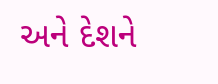અને દેશને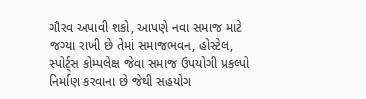ગૌરવ અપાવી શકો, આપણે નવા સમાજ માટે જગ્યા રાખી છે તેમાં સમાજભવન, હોસ્ટેલ, સ્પોર્ટ્સ કોમ્પલેક્ષ જેવા સમાજ ઉપયોગી પ્રકલ્પો નિર્માણ કરવાના છે જેથી સહયોગ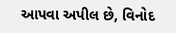આપવા અપીલ છે, વિનોદ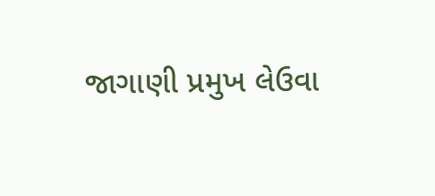જાગાણી પ્રમુખ લેઉવા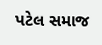પટેલ સમાજ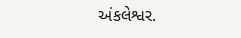અંકલેશ્વર.